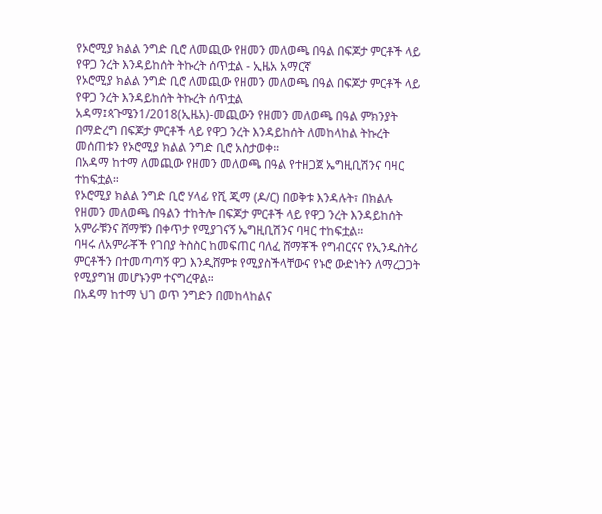የኦሮሚያ ክልል ንግድ ቢሮ ለመጪው የዘመን መለወጫ በዓል በፍጆታ ምርቶች ላይ የዋጋ ንረት እንዳይከሰት ትኩረት ሰጥቷል - ኢዜአ አማርኛ
የኦሮሚያ ክልል ንግድ ቢሮ ለመጪው የዘመን መለወጫ በዓል በፍጆታ ምርቶች ላይ የዋጋ ንረት እንዳይከሰት ትኩረት ሰጥቷል
አዳማ፤ጳጉሜን1/2018(ኢዜአ)-መጪውን የዘመን መለወጫ በዓል ምክንያት በማድረግ በፍጆታ ምርቶች ላይ የዋጋ ንረት እንዳይከሰት ለመከላከል ትኩረት መሰጠቱን የኦሮሚያ ክልል ንግድ ቢሮ አስታወቀ።
በአዳማ ከተማ ለመጪው የዘመን መለወጫ በዓል የተዘጋጀ ኤግዚቢሽንና ባዛር ተከፍቷል።
የኦሮሚያ ክልል ንግድ ቢሮ ሃላፊ የሺ ጂማ (ዶ/ር) በወቅቱ እንዳሉት፣ በክልሉ የዘመን መለወጫ በዓልን ተከትሎ በፍጆታ ምርቶች ላይ የዋጋ ንረት እንዳይከሰት አምራቹንና ሸማቹን በቀጥታ የሚያገናኝ ኤግዚቢሽንና ባዛር ተከፍቷል።
ባዛሩ ለአምራቾች የገበያ ትስስር ከመፍጠር ባለፈ ሸማቾች የግብርናና የኢንዱስትሪ ምርቶችን በተመጣጣኝ ዋጋ እንዲሸምቱ የሚያስችላቸውና የኑሮ ውድነትን ለማረጋጋት የሚያግዝ መሆኑንም ተናግረዋል።
በአዳማ ከተማ ህገ ወጥ ንግድን በመከላከልና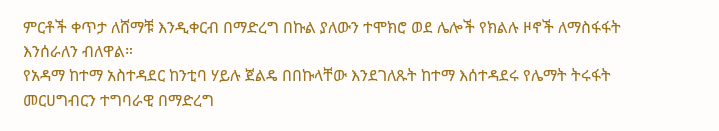ምርቶች ቀጥታ ለሸማቹ እንዲቀርብ በማድረግ በኩል ያለውን ተሞክሮ ወደ ሌሎች የክልሉ ዞኖች ለማስፋፋት እንሰራለን ብለዋል።
የአዳማ ከተማ አስተዳደር ከንቲባ ሃይሉ ጀልዴ በበኩላቸው እንደገለጹት ከተማ እሰተዳደሩ የሌማት ትሩፋት መርሀግብርን ተግባራዊ በማድረግ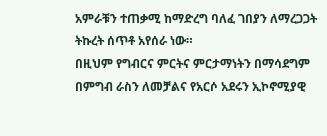አምራቹን ተጠቃሚ ከማድረግ ባለፈ ገበያን ለማረጋጋት ትኩረት ሰጥቶ አየሰራ ነው።
በዚህም የግብርና ምርትና ምርታማነትን በማሳደግም በምግብ ራስን ለመቻልና የአርሶ አደሩን ኢኮኖሚያዊ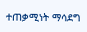ተጠቃሚነት ማሳደግ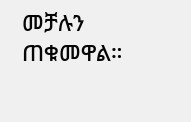መቻሉን ጠቁመዋል።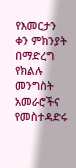የእመርታን ቀን ምክንያት በማድረግ የክልሉ መንግስት አመራሮችና የመስተዳድሩ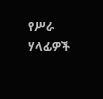የሥራ ሃላፊዎች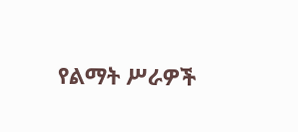የልማት ሥራዎች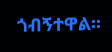ጎብኝተዋል።